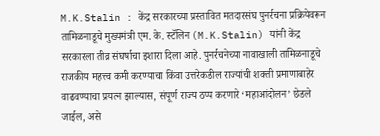M.K.Stalin : केंद्र सरकारच्या प्रस्तावित मतदारसंघ पुनर्रचना प्रक्रियेवरून तामिळनाडूचे मुख्यमंत्री एम. के. स्टॅलिन (M.K.Stalin) यांनी केंद्र सरकारला तीव्र संघर्षाचा इशारा दिला आहे. पुनर्रचनेच्या नावाखाली तामिळनाडूचे राजकीय महत्त्व कमी करण्याचा किंवा उत्तरेकडील राज्यांची शक्ती प्रमाणाबाहेर वाढवण्याचा प्रयत्न झाल्यास, संपूर्ण राज्य ठप्प करणारे ‘महाआंदोलन’ छेडले जाईल, असे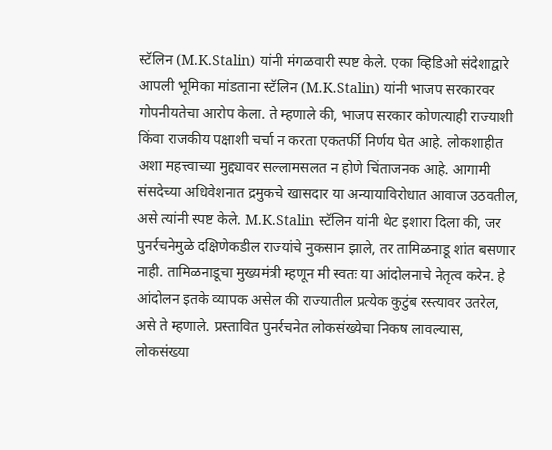स्टॅलिन (M.K.Stalin) यांनी मंगळवारी स्पष्ट केले. एका व्हिडिओ संदेशाद्वारे आपली भूमिका मांडताना स्टॅलिन (M.K.Stalin) यांनी भाजप सरकारवर गोपनीयतेचा आरोप केला. ते म्हणाले की, भाजप सरकार कोणत्याही राज्याशी किंवा राजकीय पक्षाशी चर्चा न करता एकतर्फी निर्णय घेत आहे. लोकशाहीत अशा महत्त्वाच्या मुद्द्यावर सल्लामसलत न होणे चिंताजनक आहे. आगामी संसदेच्या अधिवेशनात द्रमुकचे खासदार या अन्यायाविरोधात आवाज उठवतील, असे त्यांनी स्पष्ट केले. M.K.Stalin स्टॅलिन यांनी थेट इशारा दिला की, जर पुनर्रचनेमुळे दक्षिणेकडील राज्यांचे नुकसान झाले, तर तामिळनाडू शांत बसणार नाही. तामिळनाडूचा मुख्यमंत्री म्हणून मी स्वतः या आंदोलनाचे नेतृत्व करेन. हे आंदोलन इतके व्यापक असेल की राज्यातील प्रत्येक कुटुंब रस्त्यावर उतरेल, असे ते म्हणाले. प्रस्तावित पुनर्रचनेत लोकसंख्येचा निकष लावल्यास, लोकसंख्या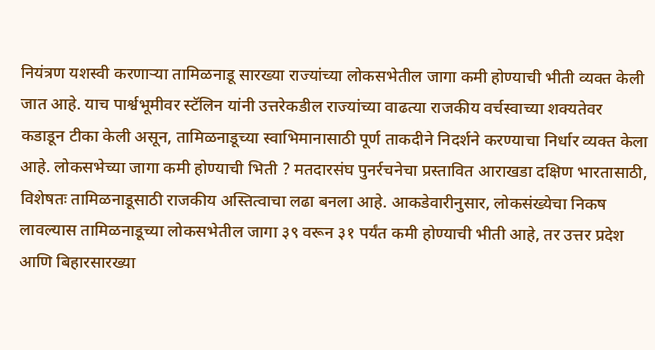नियंत्रण यशस्वी करणाऱ्या तामिळनाडू सारख्या राज्यांच्या लोकसभेतील जागा कमी होण्याची भीती व्यक्त केली जात आहे. याच पार्श्वभूमीवर स्टॅलिन यांनी उत्तरेकडील राज्यांच्या वाढत्या राजकीय वर्चस्वाच्या शक्यतेवर कडाडून टीका केली असून, तामिळनाडूच्या स्वाभिमानासाठी पूर्ण ताकदीने निदर्शने करण्याचा निर्धार व्यक्त केला आहे. लोकसभेच्या जागा कमी होण्याची भिती ? मतदारसंघ पुनर्रचनेचा प्रस्तावित आराखडा दक्षिण भारतासाठी, विशेषतः तामिळनाडूसाठी राजकीय अस्तित्वाचा लढा बनला आहे. आकडेवारीनुसार, लोकसंख्येचा निकष लावल्यास तामिळनाडूच्या लोकसभेतील जागा ३९ वरून ३१ पर्यंत कमी होण्याची भीती आहे, तर उत्तर प्रदेश आणि बिहारसारख्या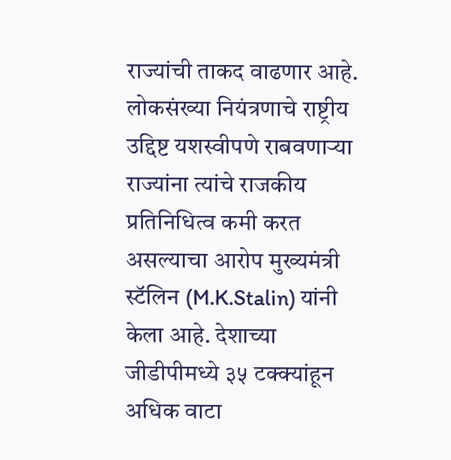राज्यांची ताकद वाढणार आहे. लोकसंख्या नियंत्रणाचे राष्ट्रीय उद्दिष्ट यशस्वीपणे राबवणाऱ्या राज्यांना त्यांचे राजकीय प्रतिनिधित्व कमी करत असल्याचा आरोप मुख्यमंत्री स्टॅलिन (M.K.Stalin) यांनी केला आहे. देशाच्या जीडीपीमध्ये ३५ टक्क्यांहून अधिक वाटा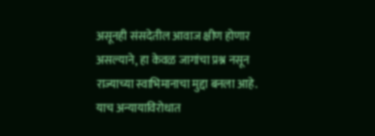असूनही संसदेतील आवाज क्षीण होणार असल्याने, हा केवळ जागांचा प्रश्न नसून राज्याच्या स्वाभिमानाचा मुद्दा बनला आहे. याच अन्यायाविरोधात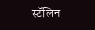स्टॅलिन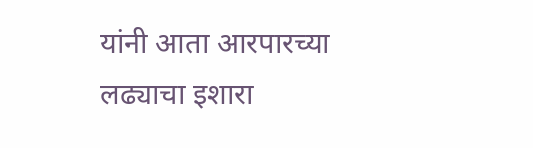यांनी आता आरपारच्या लढ्याचा इशारा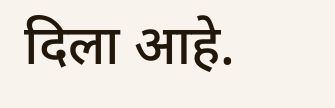दिला आहे.